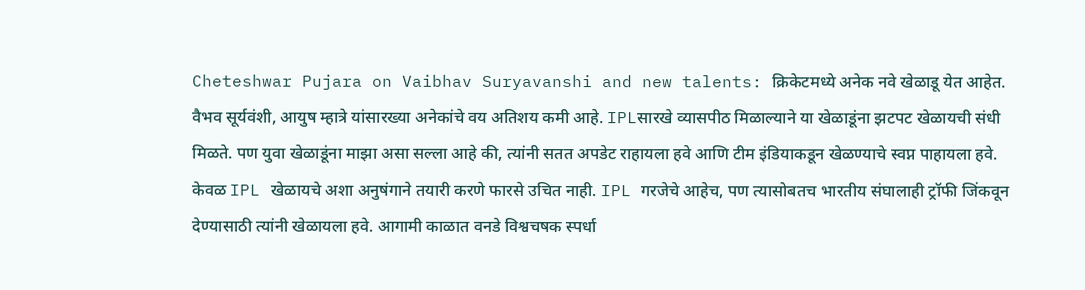Cheteshwar Pujara on Vaibhav Suryavanshi and new talents: क्रिकेटमध्ये अनेक नवे खेळाडू येत आहेत. वैभव सूर्यवंशी, आयुष म्हात्रे यांसारख्या अनेकांचे वय अतिशय कमी आहे. IPLसारखे व्यासपीठ मिळाल्याने या खेळाडूंना झटपट खेळायची संधी मिळते. पण युवा खेळाडूंना माझा असा सल्ला आहे की, त्यांनी सतत अपडेट राहायला हवे आणि टीम इंडियाकडून खेळण्याचे स्वप्न पाहायला हवे. केवळ IPL खेळायचे अशा अनुषंगाने तयारी करणे फारसे उचित नाही. IPL गरजेचे आहेच, पण त्यासोबतच भारतीय संघालाही ट्रॉफी जिंकवून देण्यासाठी त्यांनी खेळायला हवे. आगामी काळात वनडे विश्वचषक स्पर्धा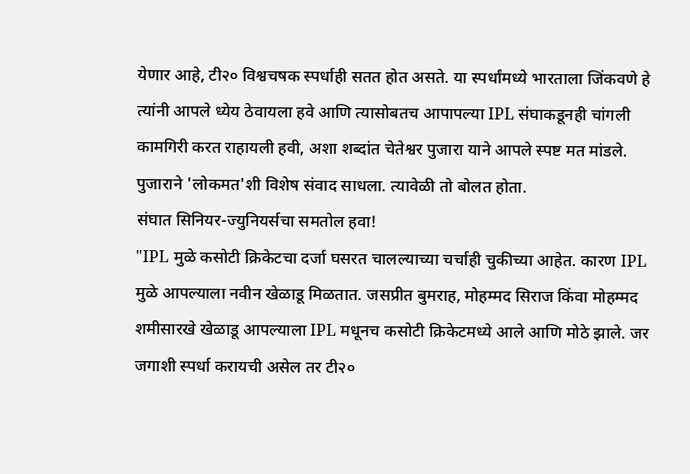येणार आहे, टी२० विश्वचषक स्पर्धाही सतत होत असते. या स्पर्धांमध्ये भारताला जिंकवणे हे त्यांनी आपले ध्येय ठेवायला हवे आणि त्यासोबतच आपापल्या IPL संघाकडूनही चांगली कामगिरी करत राहायली हवी, अशा शब्दांत चेतेश्वर पुजारा याने आपले स्पष्ट मत मांडले. पुजाराने 'लोकमत'शी विशेष संवाद साधला. त्यावेळी तो बोलत होता.
संघात सिनियर-ज्युनियर्सचा समतोल हवा!
"IPL मुळे कसोटी क्रिकेटचा दर्जा घसरत चालल्याच्या चर्चाही चुकीच्या आहेत. कारण IPL मुळे आपल्याला नवीन खेळाडू मिळतात. जसप्रीत बुमराह, मोहम्मद सिराज किंवा मोहम्मद शमीसारखे खेळाडू आपल्याला IPL मधूनच कसोटी क्रिकेटमध्ये आले आणि मोठे झाले. जर जगाशी स्पर्धा करायची असेल तर टी२०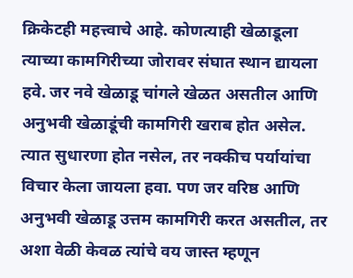क्रिकेटही महत्त्वाचे आहे. कोणत्याही खेळाडूला त्याच्या कामगिरीच्या जोरावर संघात स्थान द्यायला हवे. जर नवे खेळाडू चांगले खेळत असतील आणि अनुभवी खेळाडूंची कामगिरी खराब होत असेल. त्यात सुधारणा होत नसेल, तर नक्कीच पर्यायांचा विचार केला जायला हवा. पण जर वरिष्ठ आणि अनुभवी खेळाडू उत्तम कामगिरी करत असतील, तर अशा वेळी केवळ त्यांचे वय जास्त म्हणून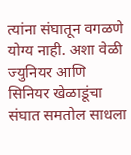त्यांना संघातून वगळणे योग्य नाही. अशा वेळी ज्युनियर आणि सिनियर खेळाडूंचा संघात समतोल साधला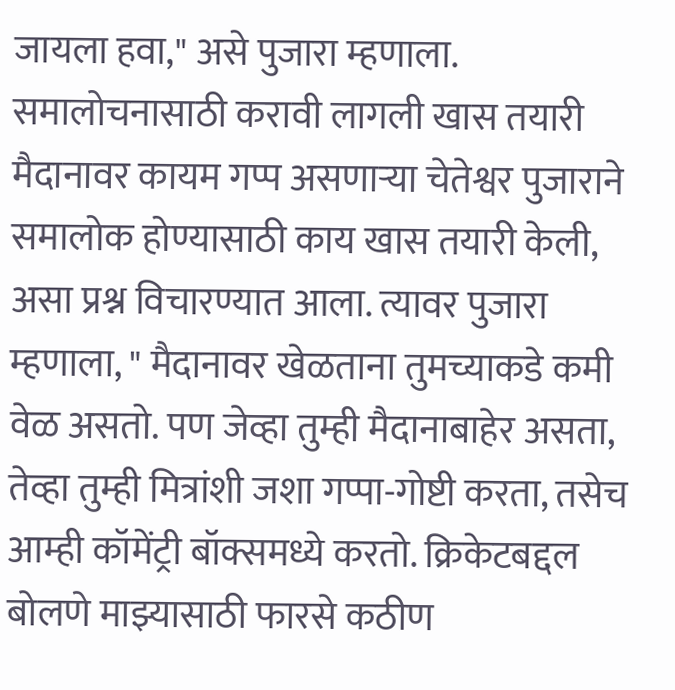जायला हवा," असे पुजारा म्हणाला.
समालोचनासाठी करावी लागली खास तयारी
मैदानावर कायम गप्प असणाऱ्या चेतेश्वर पुजाराने समालोक होण्यासाठी काय खास तयारी केली, असा प्रश्न विचारण्यात आला. त्यावर पुजारा म्हणाला, " मैदानावर खेळताना तुमच्याकडे कमी वेळ असतो. पण जेव्हा तुम्ही मैदानाबाहेर असता, तेव्हा तुम्ही मित्रांशी जशा गप्पा-गोष्टी करता, तसेच आम्ही कॉमेंट्री बॉक्समध्ये करतो. क्रिकेटबद्दल बोलणे माझ्यासाठी फारसे कठीण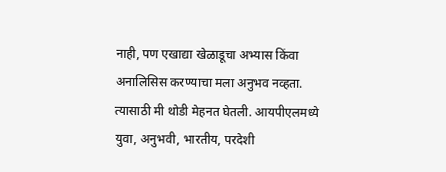नाही, पण एखाद्या खेळाडूचा अभ्यास किंवा अनालिसिस करण्याचा मला अनुभव नव्हता. त्यासाठी मी थोडी मेहनत घेतली. आयपीएलमध्ये युवा, अनुभवी, भारतीय, परदेशी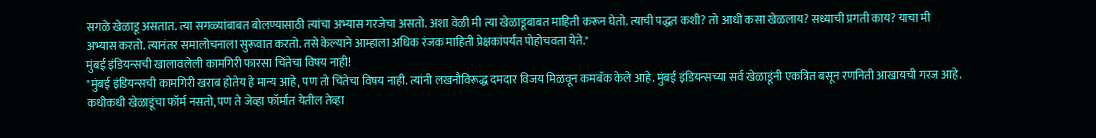सगळे खेळाडू असतात. त्या सगळ्यांबाबत बोलण्यासाठी त्यांचा अभ्यास गरजेचा असतो. अशा वेळी मी त्या खेळाडूबाबत माहिती करून घेतो. त्याची पद्धत कशी? तो आधी कसा खेळलाय? सध्याची प्रगती काय? याचा मी अभ्यास करतो. त्यानंतर समालोचनाला सुरूवात करतो. तसे केल्याने आम्हाला अधिक रंजक माहिती प्रेक्षकांपर्यंत पोहोचवता येते."
मुंबई इंडियन्सची खालावलेली कामगिरी फारसा चिंतेचा विषय नाही!
"मुंबई इंडियन्सची कामगिरी खराब होतेय हे मान्य आहे, पण तो चिंतेचा विषय नाही. त्यांनी लखनौविरूद्ध दमदार विजय मिळवून कमबॅक केले आहे. मुंबई इंडियन्सच्या सर्व खेळाडूंनी एकत्रित बसून रणनिती आखायची गरज आहे. कधीकधी खेळाडूंचा फॉर्म नसतो, पण ते जेव्हा फॉर्मात येतील तेव्हा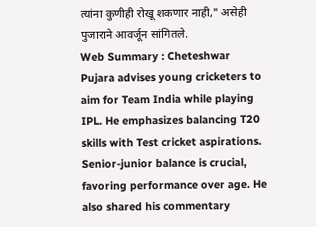त्यांना कुणीही रोखू शकणार नाही," असेही पुजाराने आवर्जून सांगितले.
Web Summary : Cheteshwar Pujara advises young cricketers to aim for Team India while playing IPL. He emphasizes balancing T20 skills with Test cricket aspirations. Senior-junior balance is crucial, favoring performance over age. He also shared his commentary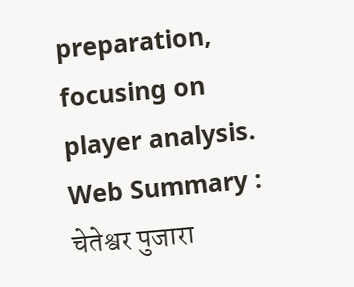preparation, focusing on player analysis.
Web Summary : चेतेश्वर पुजारा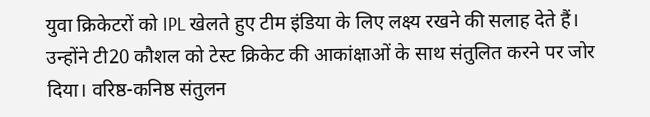युवा क्रिकेटरों को IPL खेलते हुए टीम इंडिया के लिए लक्ष्य रखने की सलाह देते हैं। उन्होंने टी20 कौशल को टेस्ट क्रिकेट की आकांक्षाओं के साथ संतुलित करने पर जोर दिया। वरिष्ठ-कनिष्ठ संतुलन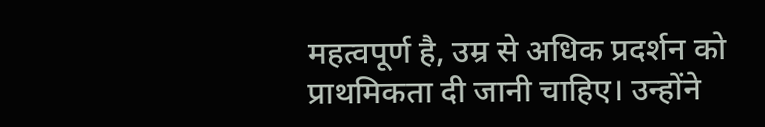महत्वपूर्ण है, उम्र से अधिक प्रदर्शन को प्राथमिकता दी जानी चाहिए। उन्होंने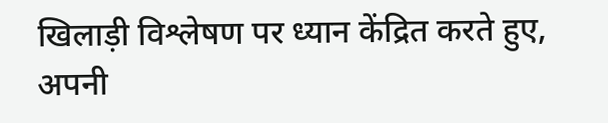खिलाड़ी विश्लेषण पर ध्यान केंद्रित करते हुए, अपनी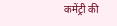कमेंट्री की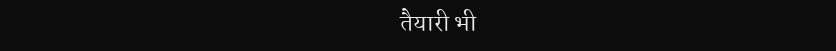तैयारी भी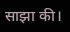साझा की।